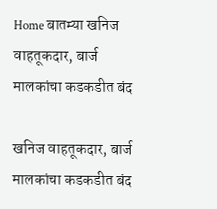Home बातम्या खनिज वाहतूकदार, बार्ज मालकांचा कडकडीत बंद

खनिज वाहतूकदार, बार्ज मालकांचा कडकडीत बंद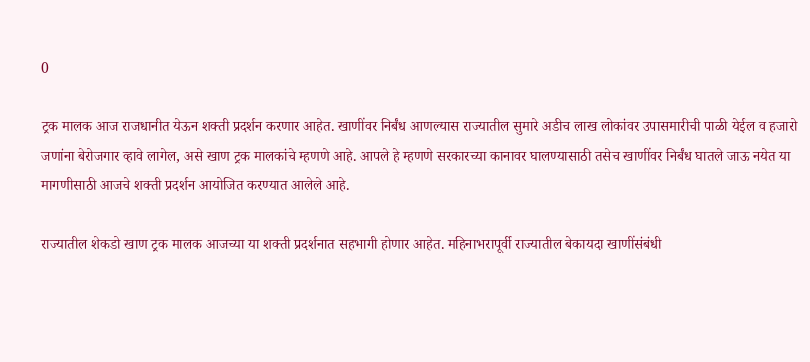0

ट्रक मालक आज राजधानीत येऊन शक्ती प्रदर्शन करणार आहेत. खाणींवर निर्बंध आणल्यास राज्यातील सुमारे अडीच लाख लोकांवर उपासमारीची पाळी येईल व हजारो जणांना बेरोजगार व्हावे लागेल, असे खाण ट्रक मालकांचे म्हणणे आहे. आपले हे म्हणणे सरकारच्या कानावर घालण्यासाठी तसेच खाणींवर निर्बंध घातले जाऊ नयेत या मागणीसाठी आजचे शक्ती प्रदर्शन आयोजित करण्यात आलेले आहे.

राज्यातील शेकडो खाण ट्रक मालक आजच्या या शक्ती प्रदर्शनात सहभागी होणार आहेत. महिनाभरापूर्वी राज्यातील बेकायदा खाणींसंबंधी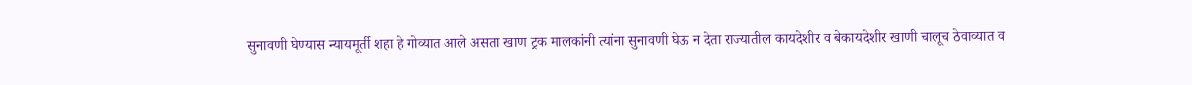सुनावणी घेण्यास न्यायमूर्ती शहा हे गोव्यात आले असता खाण ट्रक मालकांनी त्यांना सुनावणी घेऊ न देता राज्यातील कायदेशीर व बेकायदेशीर खाणी चालूच ठेवाव्यात व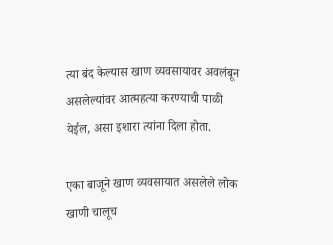त्या बंद केल्यास खाण व्यवसायावर अवलंबून असलेल्यांवर आत्महत्या करण्याची पाळी येईल, असा इशारा त्यांना दिला होता.

एका बाजूने खाण व्यवसायात असलेले लोक खाणी चालूच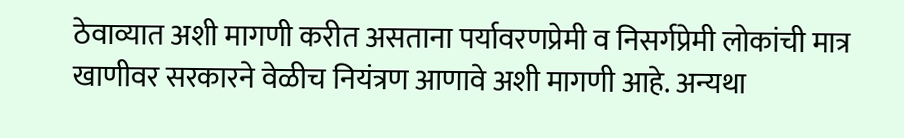ठेवाव्यात अशी मागणी करीत असताना पर्यावरणप्रेमी व निसर्गप्रेमी लोकांची मात्र खाणीवर सरकारने वेळीच नियंत्रण आणावे अशी मागणी आहे. अन्यथा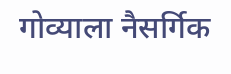गोव्याला नैसर्गिक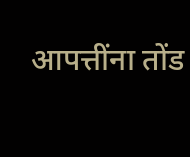आपत्तींना तोंड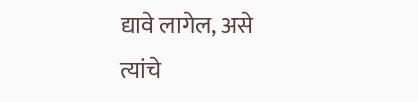द्यावे लागेल, असे त्यांचे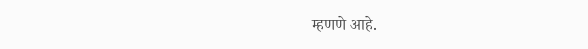म्हणणे आहे.